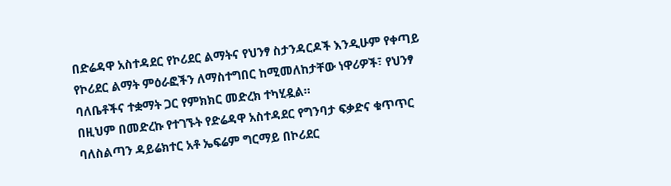በድሬዳዋ አስተዳደር የኮሪደር ልማትና የህንፃ ስታንዳርዶች እንዲሁም የቀጣይ የኮሪደር ልማት ምዕራፎችን ለማስተግበር ከሚመለከታቸው ነዋሪዎች፣ የህንፃ ባለቤቶችና ተቋማት ጋር የምክክር መድረክ ተካሂዷል።
በዚህም በመድረኩ የተገኙት የድሬዳዋ አስተዳደር የግንባታ ፍቃድና ቁጥጥር ባለስልጣን ዳይሬክተር አቶ ኤፍሬም ግርማይ በኮሪደር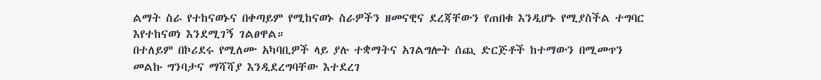ልማት ስራ የተከናወኑና በቀጣይም የሚከናወኑ ስራዎችን ዘመናዊና ደረጃቸውን የጠበቁ እንዲሆኑ የሚያስችል ተግባር እየተከናወነ እንደሚገኝ ገልፀዋል።
በተለይም በኮሪደሩ የሚለሙ አካባቢዎች ላይ ያሉ ተቋማትና አገልግሎት ሰጪ ድርጅቶች ከተማውን በሚመጥን መልኩ ግንባታና ማሻሻያ እንዲደረግባቸው እተደረገ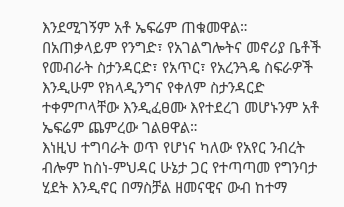እንደሚገኝም አቶ ኤፍሬም ጠቁመዋል።
በአጠቃላይም የንግድ፣ የአገልግሎትና መኖሪያ ቤቶች
የመብራት ስታንዳርድ፣ የአጥር፣ የአረንጓዴ ስፍራዎች እንዲሁም የክላዲንግና የቀለም ስታንዳርድ
ተቀምጦላቸው እንዲፈፀሙ እየተደረገ መሆኑንም አቶ ኤፍሬም ጨምረው ገልፀዋል።
እነዚህ ተግባራት ወጥ የሆነና ካለው የአየር ንብረት ብሎም ከስነ-ምህዳር ሁኔታ ጋር የተጣጣመ የግንባታ ሂደት እንዲኖር በማስቻል ዘመናዊና ውብ ከተማ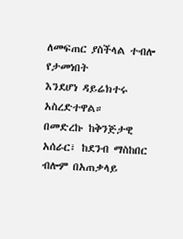ለመፍጠር ያስችላል ተብሎ የታመነበት
እንደሆነ ዳይሬክተሩ አስረድተዋል።
በመድረኩ ከቅንጅታዊ አሰራር፣ ከደንብ ማስከበር ብሎም በአጠቃላይ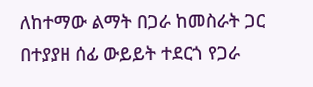ለከተማው ልማት በጋራ ከመስራት ጋር በተያያዘ ሰፊ ውይይት ተደርጎ የጋራ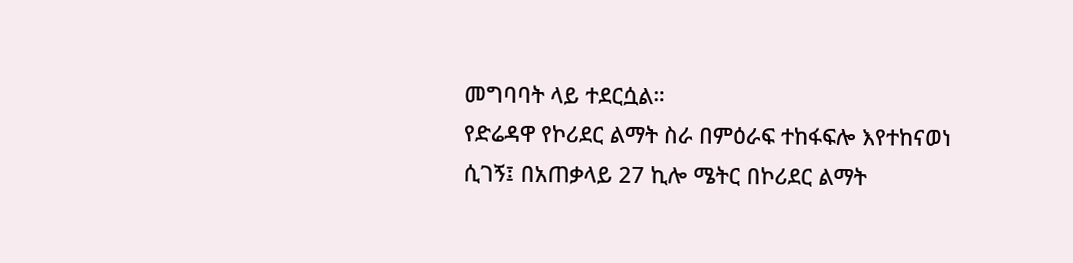መግባባት ላይ ተደርሷል።
የድሬዳዋ የኮሪደር ልማት ስራ በምዕራፍ ተከፋፍሎ እየተከናወነ ሲገኝ፤ በአጠቃላይ 27 ኪሎ ሜትር በኮሪደር ልማት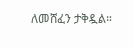ለመሸፈን ታቅዷል።